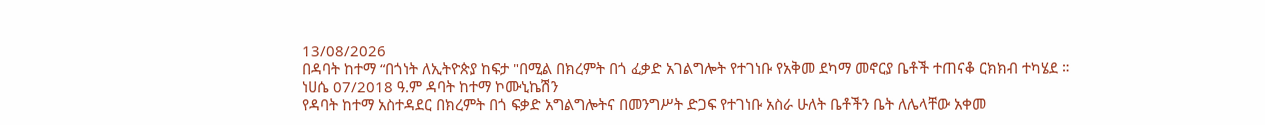13/08/2026
በዳባት ከተማ “በጎነት ለኢትዮጵያ ከፍታ "በሚል በክረምት በጎ ፈቃድ አገልግሎት የተገነቡ የአቅመ ደካማ መኖርያ ቤቶች ተጠናቆ ርክክብ ተካሄደ ።
ነሀሴ 07/2018 ዓ.ም ዳባት ከተማ ኮሙኒኬሽን
የዳባት ከተማ አስተዳደር በክረምት በጎ ፍቃድ አግልግሎትና በመንግሥት ድጋፍ የተገነቡ አስራ ሁለት ቤቶችን ቤት ለሌላቸው አቀመ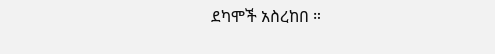ደካሞች አስረከበ ።